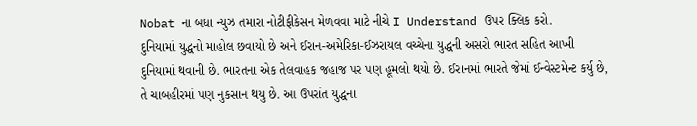Nobat ના બધા ન્યુઝ તમારા નોટીફીકેસન મેળવવા માટે નીચે I Understand ઉપર ક્લિક કરો.
દુનિયામાં યુદ્ધનો માહોલ છવાયો છે અને ઈરાન-અમેરિકા-ઈઝરાયલ વચ્ચેના યુદ્ધની અસરો ભારત સહિત આખી દુનિયામાં થવાની છે. ભારતના એક તેલવાહક જહાજ પર પણ હૂમલો થયો છે. ઈરાનમાં ભારતે જેમાં ઈન્વેસ્ટમેન્ટ કર્યુ છે, તે ચાબહીરમાં પણ નુકસાન થયુ છે. આ ઉપરાંત યુદ્ધના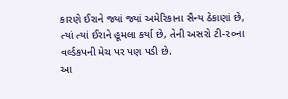કારણે ઈરાને જ્યાં જ્યાં અમેરિકાના સૈન્ય ઠેકાણાં છે, ત્યાં ત્યાં ઈરાને હૂમલા કર્યા છે, તેની અસરો ટી-૨૦ના વર્લ્ડકપની મેચ પર પણ પડી છે.
આ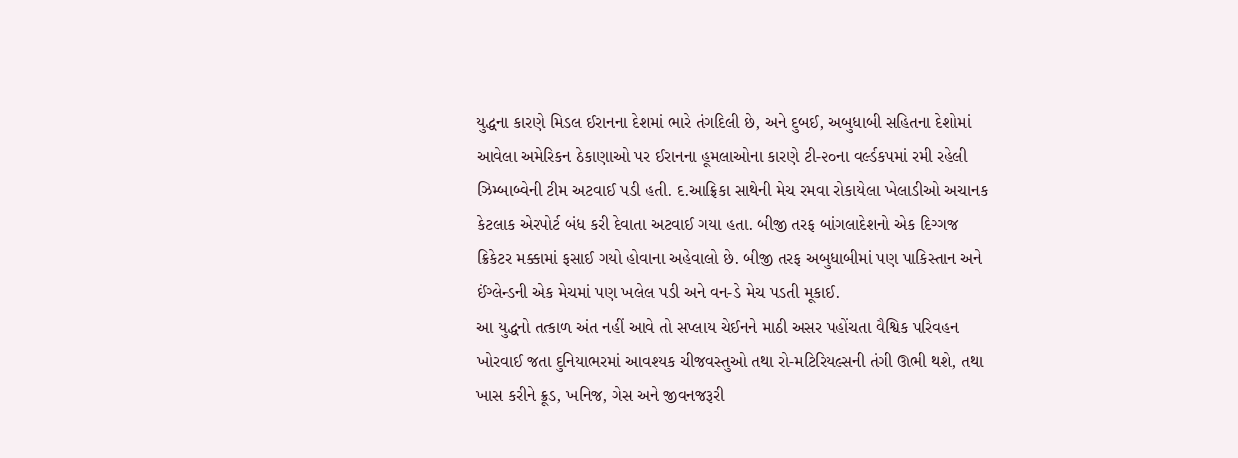યુદ્ધના કારણે મિડલ ઈરાનના દેશમાં ભારે તંગદિલી છે, અને દુબઈ, અબુધાબી સહિતના દેશોમાં આવેલા અમેરિકન ઠેકાણાઓ પર ઈરાનના હૂમલાઓના કારણે ટી-૨૦ના વર્લ્ડકપમાં રમી રહેલી ઝિમ્બાબ્વેની ટીમ અટવાઈ પડી હતી. દ.આફ્રિકા સાથેની મેચ રમવા રોકાયેલા ખેલાડીઓ અચાનક કેટલાક એરપોર્ટ બંધ કરી દેવાતા અટવાઈ ગયા હતા. બીજી તરફ બાંગલાદેશનો એક દિગ્ગજ ક્રિકેટર મક્કામાં ફસાઈ ગયો હોવાના અહેવાલો છે. બીજી તરફ અબુધાબીમાં પણ પાકિસ્તાન અને ઈંગ્લેન્ડની એક મેચમાં પણ ખલેલ પડી અને વન-ડે મેચ પડતી મૂકાઈ.
આ યુદ્ધનો તત્કાળ અંત નહીં આવે તો સપ્લાય ચેઈનને માઠી અસર પહોંચતા વૈશ્વિક પરિવહન ખોરવાઈ જતા દુનિયાભરમાં આવશ્યક ચીજવસ્તુઓ તથા રો-મટિરિયલ્સની તંગી ઊભી થશે, તથા ખાસ કરીને ક્રૂડ, ખનિજ, ગેસ અને જીવનજરૂરી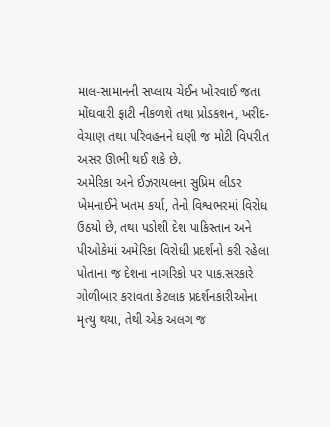માલ-સામાનની સપ્લાય ચેઈન ખોરવાઈ જતા મોંઘવારી ફાટી નીકળશે તથા પ્રોડકશન, ખરીદ-વેચાણ તથા પરિવહનને ઘણી જ મોટી વિપરીત અસર ઊભી થઈ શકે છે.
અમેરિકા અને ઈઝરાયલના સુપ્રિમ લીડર ખેમનાઈને ખતમ કર્યા, તેનો વિશ્વભરમાં વિરોધ ઉઠયો છે, તથા પડોશી દેશ પાકિસ્તાન અને પીઓકેમાં અમેરિકા વિરોધી પ્રદર્શનો કરી રહેલા પોતાના જ દેશના નાગરિકો પર પાક.સરકારે ગોળીબાર કરાવતા કેટલાક પ્રદર્શનકારીઓના મૃત્યુ થયા, તેથી એક અલગ જ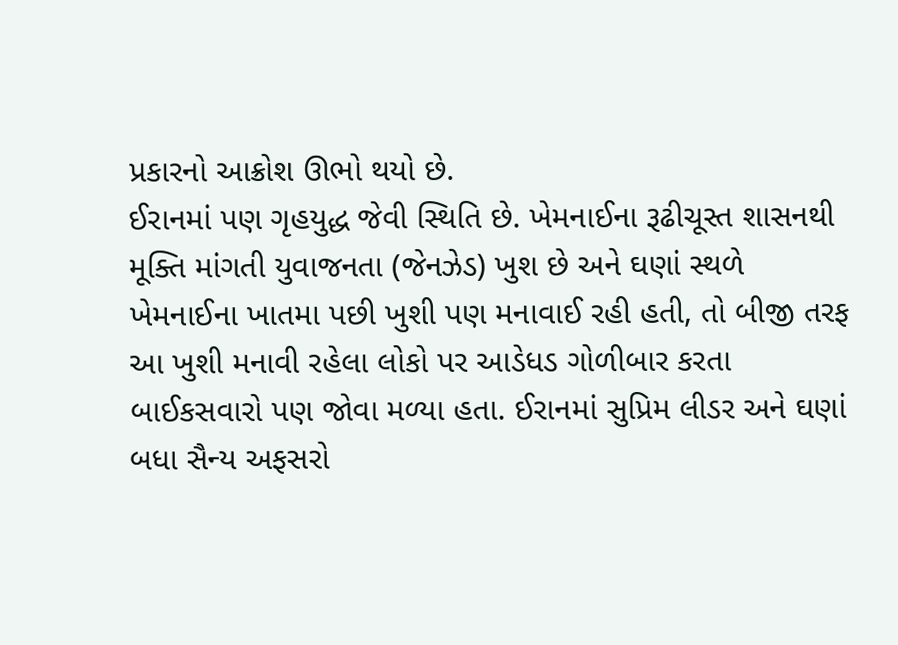પ્રકારનો આક્રોશ ઊભો થયો છે.
ઈરાનમાં પણ ગૃહયુદ્ધ જેવી સ્થિતિ છે. ખેમનાઈના રૂઢીચૂસ્ત શાસનથી મૂક્તિ માંગતી યુવાજનતા (જેનઝેડ) ખુશ છે અને ઘણાં સ્થળે ખેમનાઈના ખાતમા પછી ખુશી પણ મનાવાઈ રહી હતી, તો બીજી તરફ આ ખુશી મનાવી રહેલા લોકો પર આડેધડ ગોળીબાર કરતા બાઈકસવારો પણ જોવા મળ્યા હતા. ઈરાનમાં સુપ્રિમ લીડર અને ઘણાં બધા સૈન્ય અફસરો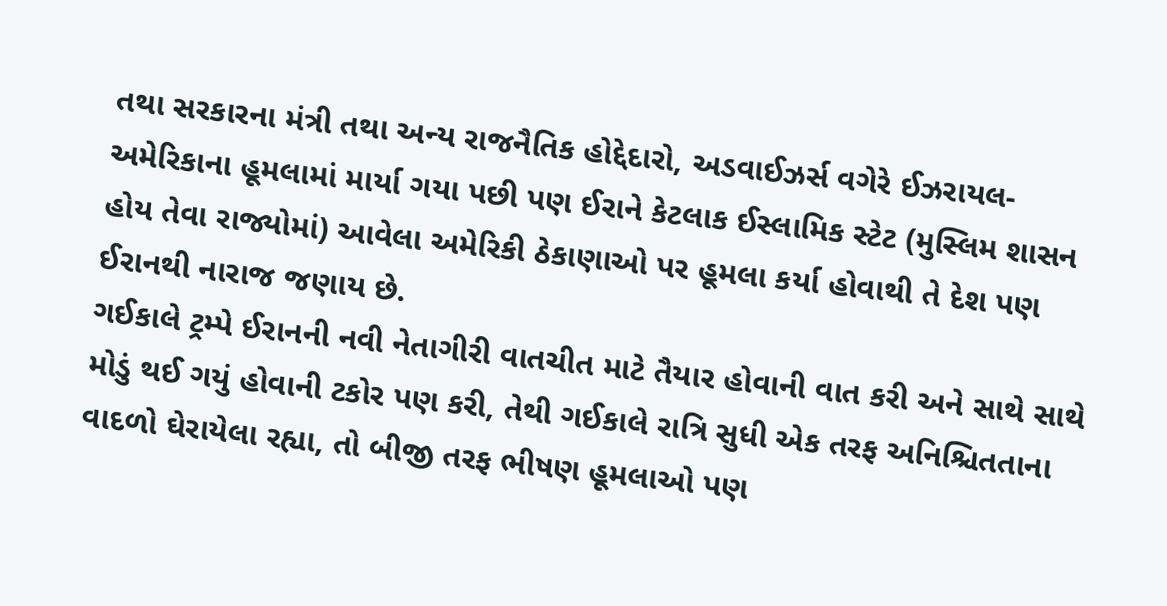તથા સરકારના મંત્રી તથા અન્ય રાજનૈતિક હોદ્દેદારો, અડવાઈઝર્સ વગેરે ઈઝરાયલ-અમેરિકાના હૂમલામાં માર્યા ગયા પછી પણ ઈરાને કેટલાક ઈસ્લામિક સ્ટેટ (મુસ્લિમ શાસન હોય તેવા રાજ્યોમાં) આવેલા અમેરિકી ઠેકાણાઓ પર હૂમલા કર્યા હોવાથી તે દેશ પણ ઈરાનથી નારાજ જણાય છે.
ગઈકાલે ટ્રમ્પે ઈરાનની નવી નેતાગીરી વાતચીત માટે તૈયાર હોવાની વાત કરી અને સાથે સાથે મોડું થઈ ગયું હોવાની ટકોર પણ કરી, તેથી ગઈકાલે રાત્રિ સુધી એક તરફ અનિશ્ચિતતાના વાદળો ઘેરાયેલા રહ્યા, તો બીજી તરફ ભીષણ હૂમલાઓ પણ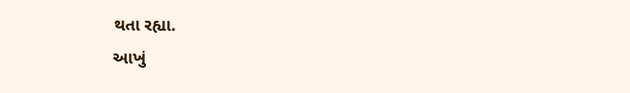થતા રહ્યા.
આખું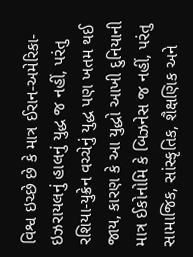વિશ્વ ઇચ્છે છે કે માત્ર ઈરાન-અમેરિકા-ઇઝરાયલનું હાલનું યુદ્ધ જ નહીં, પરંતુ રશિયા-યુક્રેન વચ્ચેનું યુદ્ધ પણ ખતમ થઈ જાય, કારણ કે આ યુદ્ધો આખી દુનિયાની માત્ર ઈકોનોમિ કે બિઝનેસ જ નહીં, પરંતુ સામાજિક, સાંસ્કૃતિક, શૈક્ષણિક અને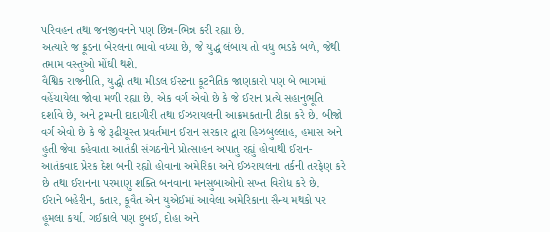પરિવહન તથા જનજીવનને પણ છિન્ન-ભિન્ન કરી રહ્યા છે.
અત્યારે જ ક્રૂડના બેરલના ભાવો વધ્યા છે, જે યુદ્ધ લંબાય તો વધુ ભડકે બળે, જેથી તમામ વસ્તુઓ મોંઘી થશે.
વૈશ્વિક રાજનીતિ, યુદ્ધો તથા મીડલ ઈસ્ટના કૂટનૈતિક જાણકારો પણ બે ભાગમાં વહેંચાયેલા જોવા મળી રહ્યા છે. એક વર્ગ એવો છે કે જે ઈરાન પ્રત્યે સહાનુભૂતિ દર્શાવે છે, અને ટ્રમ્પની દાદાગીરી તથા ઈઝરાયલની આક્રમકતાની ટીકા કરે છે. બીજો વર્ગ એવો છે કે જે રૂઢીચૂસ્ત પ્રવર્તમાન ઈરાન સરકાર દ્વારા હિઝબુલ્લાહ, હમાસ અને હુતી જેવા કહેવાતા આતંકી સંગઠનોને પ્રોત્સાહન અપાતુ રહ્યું હોવાથી ઈરાન-આતંકવાદ પ્રેરક દેશ બની રહ્યો હોવાના અમેરિકા અને ઈઝરાયલના તર્કની તરફેણ કરે છે તથા ઈરાનના પરમાણુ શક્તિ બનવાના મનસુબાઓનો સખ્ત વિરોધ કરે છે.
ઈરાને બહેરીન, કતાર, કૂવૈત એન યુએઈમાં આવેલા અમેરિકાના સૈન્ય મથકો પર હૂમલા કર્યા. ગઈકાલે પણ દુબઈ, દોહા અને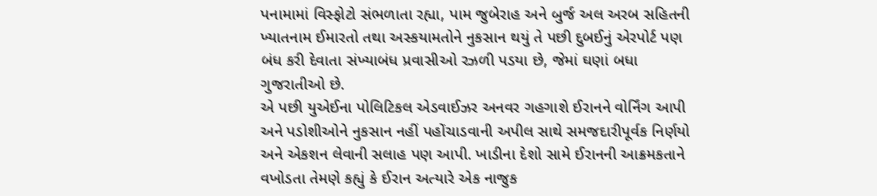પનામામાં વિસ્ફોટો સંભળાતા રહ્યા, પામ જુબેરાહ અને બુર્જ અલ અરબ સહિતની ખ્યાતનામ ઈમારતો તથા અસ્કયામતોને નુકસાન થયું તે પછી દુબઈનું એરપોર્ટ પણ બંધ કરી દેવાતા સંખ્યાબંધ પ્રવાસીઓ રઝળી પડયા છે, જેમાં ઘણાં બધા ગુજરાતીઓ છે.
એ પછી યુએઈના પોલિટિકલ એડવાઈઝર અનવર ગહગાશે ઈરાનને વોર્નિંગ આપી અને પડોશીઓને નુકસાન નહીં પહોંચાડવાની અપીલ સાથે સમજદારીપૂર્વક નિર્ણયો અને એકશન લેવાની સલાહ પણ આપી. ખાડીના દેશો સામે ઈરાનની આક્રમકતાને વખોડતા તેમણે કહ્યું કે ઈરાન અત્યારે એક નાજુક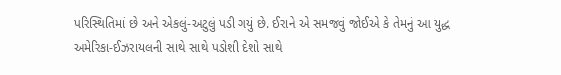પરિસ્થિતિમાં છે અને એકલું-અટુલું પડી ગયું છે. ઈરાને એ સમજવું જોઈએ કે તેમનું આ યુદ્ધ અમેરિકા-ઈઝરાયલની સાથે સાથે પડોશી દેશો સાથે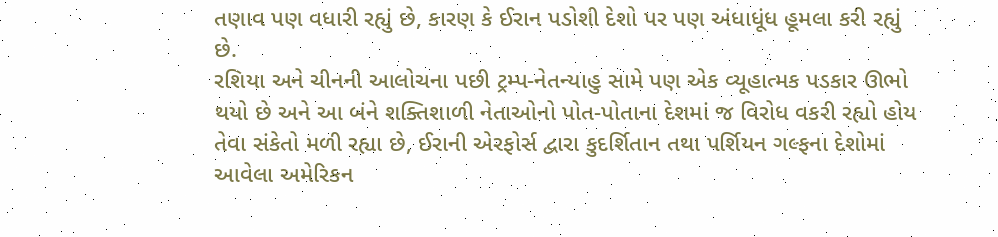તણાવ પણ વધારી રહ્યું છે, કારણ કે ઈરાન પડોશી દેશો પર પણ અંધાધૂંધ હૂમલા કરી રહ્યું છે.
રશિયા અને ચીનની આલોચના પછી ટ્રમ્પ-નેતન્યાહુ સામે પણ એક વ્યૂહાત્મક પડકાર ઊભો થયો છે અને આ બંને શક્તિશાળી નેતાઓનો પોત-પોતાના દેશમાં જ વિરોધ વકરી રહ્યો હોય તેવા સંકેતો મળી રહ્યા છે, ઈરાની એરફોર્સ દ્વારા કુદર્શિતાન તથા પર્શિયન ગલ્ફના દેશોમાં આવેલા અમેરિકન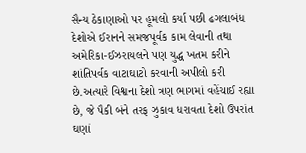સૈન્ય ઠેકાણાઓ પર હૂમલો કર્યા પછી ઢગલાબંધ દેશોએ ઈરાનને સમજપૂર્વક કામ લેવાની તથા અમેરિકા-ઈઝરાયલને પણ યુદ્ધ ખતમ કરીને શાંતિપર્વક વાટાઘાટો કરવાની અપીલો કરી છે.અત્યારે વિશ્વના દેશો ત્રણ ભાગમાં વહેંચાઈ રહ્યા છે, જે પૈકી બંને તરફ ઝુકાવ ધરાવતા દેશો ઉપરાંત ઘણાં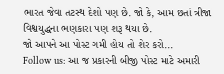ભારત જેવા તટસ્થ દેશો પણ છે. જો કે, આમ છતાં ત્રીજા વિશ્વયુદ્ધના ભણકારા પણ શરૂ થયા છે.
જો આપને આ પોસ્ટ ગમી હોય તો શેર કરો...
Follow us: આ જ પ્રકારની બીજી પોસ્ટ માટે અમારી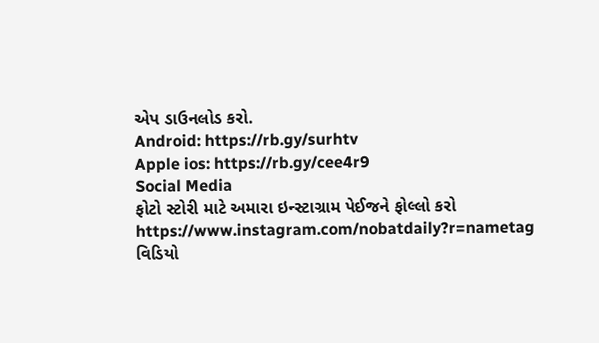એપ ડાઉનલોડ કરો.
Android: https://rb.gy/surhtv
Apple ios: https://rb.gy/cee4r9
Social Media
ફોટો સ્ટોરી માટે અમારા ઇન્સ્ટાગ્રામ પેઈજને ફોલ્લો કરો
https://www.instagram.com/nobatdaily?r=nametag
વિડિયો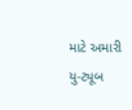માટે અમારી યુ-ટ્યૂબ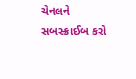ચેનલને સબસ્ક્રાઈબ કરો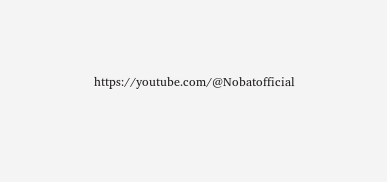https://youtube.com/@Nobatofficial